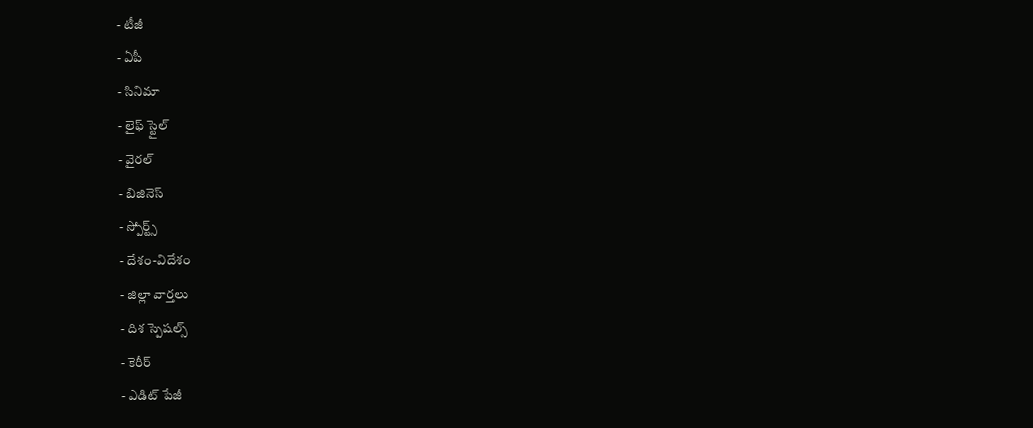- టీజీ
- ఏపీ
- సినిమా
- లైఫ్ స్టైల్
- వైరల్
- బిజినెస్
- స్పోర్ట్స్
- దేశం-విదేశం
- జిల్లా వార్తలు
- దిశ స్పెషల్స్
- కెరీర్
- ఎడిట్ పేజీ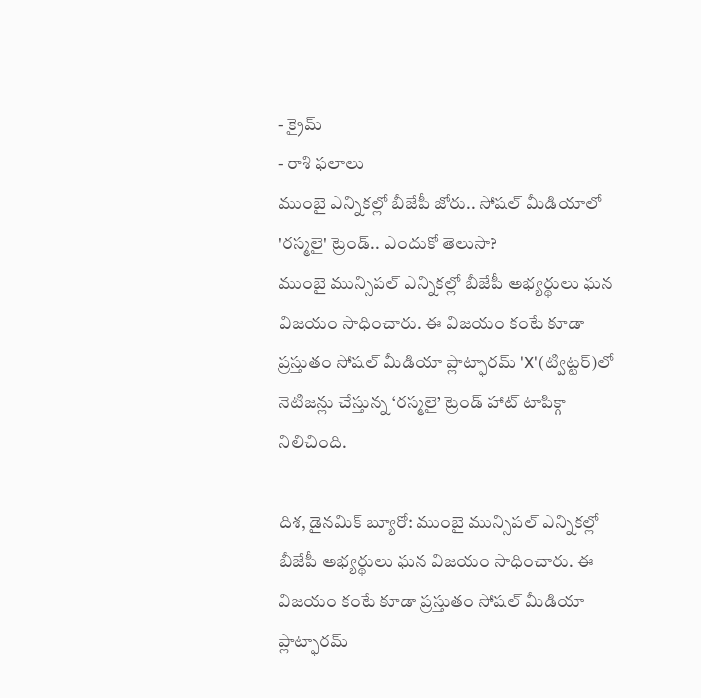- క్రైమ్
- రాశి ఫలాలు
ముంబై ఎన్నికల్లో బీజేపీ జోరు.. సోషల్ మీడియాలో 'రస్మలై' ట్రెండ్.. ఎందుకో తెలుసా?
ముంబై మున్సిపల్ ఎన్నికల్లో బీజేపీ అభ్యర్థులు ఘన విజయం సాధించారు. ఈ విజయం కంటే కూడా ప్రస్తుతం సోషల్ మీడియా ప్లాట్ఫారమ్ 'X'(ట్విట్టర్)లో నెటిజన్లు చేస్తున్న ‘రస్మలై’ ట్రెండ్ హాట్ టాపిక్గా నిలిచింది.

దిశ, డైనమిక్ బ్యూరో: ముంబై మున్సిపల్ ఎన్నికల్లో బీజేపీ అభ్యర్థులు ఘన విజయం సాధించారు. ఈ విజయం కంటే కూడా ప్రస్తుతం సోషల్ మీడియా ప్లాట్ఫారమ్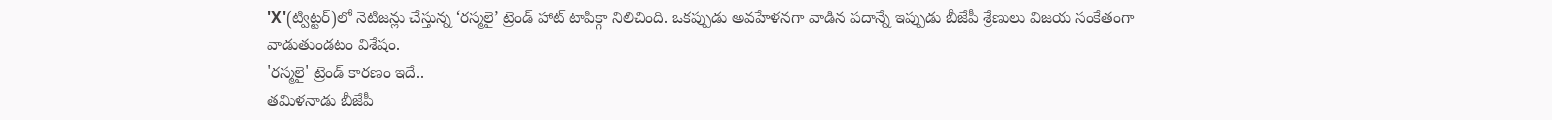'X'(ట్విట్టర్)లో నెటిజన్లు చేస్తున్న ‘రస్మలై’ ట్రెండ్ హాట్ టాపిక్గా నిలిచింది. ఒకప్పుడు అవహేళనగా వాడిన పదాన్నే ఇప్పుడు బీజేపీ శ్రేణులు విజయ సంకేతంగా వాడుతుండటం విశేషం.
'రస్మలై' ట్రెండ్ కారణం ఇదే..
తమిళనాడు బీజేపీ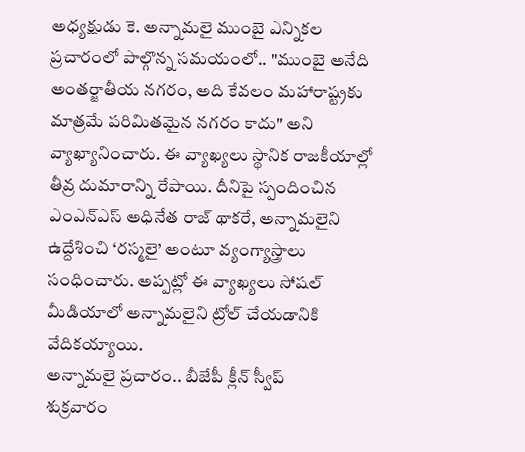అధ్యక్షుడు కె. అన్నామలై ముంబై ఎన్నికల ప్రచారంలో పాల్గొన్న సమయంలో.. "ముంబై అనేది అంతర్జాతీయ నగరం, అది కేవలం మహారాష్ట్రకు మాత్రమే పరిమితమైన నగరం కాదు" అని వ్యాఖ్యానించారు. ఈ వ్యాఖ్యలు స్థానిక రాజకీయాల్లో తీవ్ర దుమారాన్ని రేపాయి. దీనిపై స్పందించిన ఎంఎన్ఎస్ అధినేత రాజ్ థాకరే, అన్నామలైని ఉద్దేశించి ‘రస్మలై’ అంటూ వ్యంగ్యాస్త్రాలు సంధించారు. అప్పట్లో ఈ వ్యాఖ్యలు సోషల్ మీడియాలో అన్నామలైని ట్రోల్ చేయడానికి వేదికయ్యాయి.
అన్నామలై ప్రచారం.. బీజేపీ క్లీన్ స్వీప్
శుక్రవారం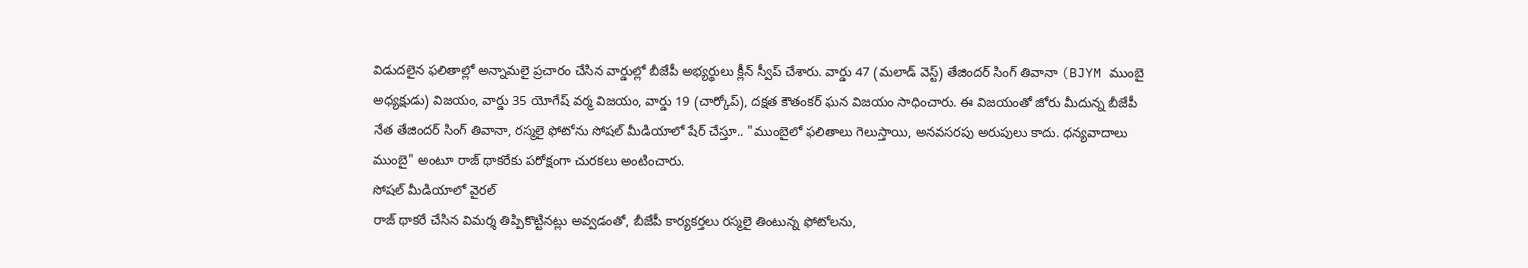విడుదలైన ఫలితాల్లో అన్నామలై ప్రచారం చేసిన వార్డుల్లో బీజేపీ అభ్యర్థులు క్లీన్ స్వీప్ చేశారు. వార్డు 47 (మలాడ్ వెస్ట్) తేజిందర్ సింగ్ తివానా (BJYM ముంబై అధ్యక్షుడు) విజయం, వార్డు 35 యోగేష్ వర్మ విజయం, వార్డు 19 (చార్కోప్), దక్షత కౌతంకర్ ఘన విజయం సాధించారు. ఈ విజయంతో జోరు మీదున్న బీజేపీ నేత తేజిందర్ సింగ్ తివానా, రస్మలై ఫోటోను సోషల్ మీడియాలో షేర్ చేస్తూ.. "ముంబైలో ఫలితాలు గెలుస్తాయి, అనవసరపు అరుపులు కాదు. ధన్యవాదాలు ముంబై" అంటూ రాజ్ థాకరేకు పరోక్షంగా చురకలు అంటించారు.
సోషల్ మీడియాలో వైరల్
రాజ్ థాకరే చేసిన విమర్శ తిప్పికొట్టినట్లు అవ్వడంతో, బీజేపీ కార్యకర్తలు రస్మలై తింటున్న ఫోటోలను,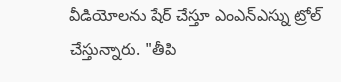వీడియోలను షేర్ చేస్తూ ఎంఎన్ఎస్ను ట్రోల్ చేస్తున్నారు. "తీపి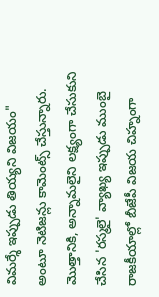విమర్శే ఇప్పుడు తియ్యని విజయం" అంటూ నెటిజన్లు కామెంట్స్ చేస్తున్నారు. మొత్తానికి, అన్నామలైని లక్ష్యంగా చేసుకుని చేసిన 'రస్మలై' వ్యాఖ్య ఇప్పుడు ముంబై రాజకీయాల్లో బీజేపీ విజయ చిహ్నంగా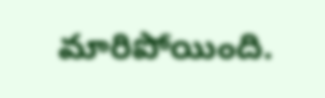మారిపోయింది.